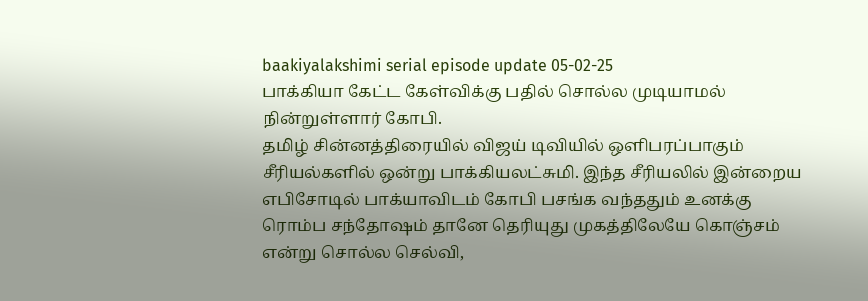baakiyalakshimi serial episode update 05-02-25
பாக்கியா கேட்ட கேள்விக்கு பதில் சொல்ல முடியாமல் நின்றுள்ளார் கோபி.
தமிழ் சின்னத்திரையில் விஜய் டிவியில் ஒளிபரப்பாகும் சீரியல்களில் ஒன்று பாக்கியலட்சுமி. இந்த சீரியலில் இன்றைய எபிசோடில் பாக்யாவிடம் கோபி பசங்க வந்ததும் உனக்கு ரொம்ப சந்தோஷம் தானே தெரியுது முகத்திலேயே கொஞ்சம் என்று சொல்ல செல்வி,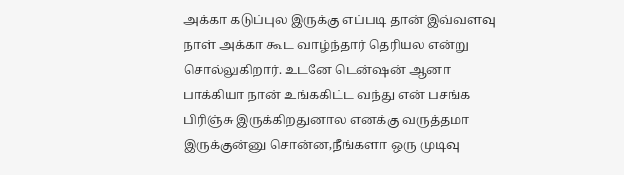அக்கா கடுப்புல இருக்கு எப்படி தான் இவ்வளவு நாள் அக்கா கூட வாழ்ந்தார் தெரியல என்று சொல்லுகிறார். உடனே டென்ஷன் ஆனா பாக்கியா நான் உங்ககிட்ட வந்து என் பசங்க பிரிஞ்சு இருக்கிறதுனால எனக்கு வருத்தமா இருக்குன்னு சொன்ன,நீங்களா ஒரு முடிவு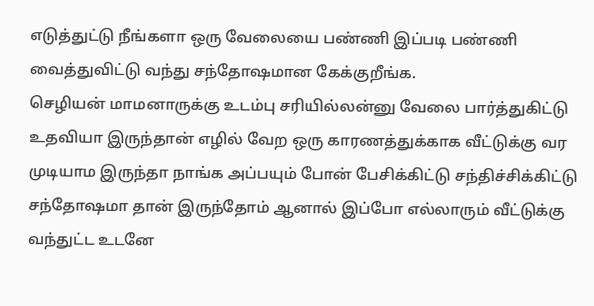எடுத்துட்டு நீங்களா ஒரு வேலையை பண்ணி இப்படி பண்ணி வைத்துவிட்டு வந்து சந்தோஷமான கேக்குறீங்க.
செழியன் மாமனாருக்கு உடம்பு சரியில்லன்னு வேலை பார்த்துகிட்டு உதவியா இருந்தான் எழில் வேற ஒரு காரணத்துக்காக வீட்டுக்கு வர முடியாம இருந்தா நாங்க அப்பயும் போன் பேசிக்கிட்டு சந்திச்சிக்கிட்டு சந்தோஷமா தான் இருந்தோம் ஆனால் இப்போ எல்லாரும் வீட்டுக்கு வந்துட்ட உடனே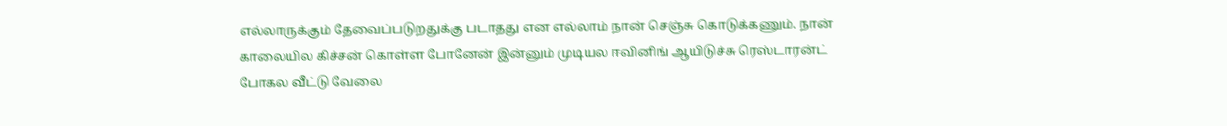எல்லாருக்கும் தேவைப்படுறதுக்கு படாதது என எல்லாம் நான் செஞ்சு கொடுக்கணும். நான் காலையில கிச்சன் கொள்ள போனேன் இன்னும் முடியல ஈவினிங் ஆயிடுச்சு ரெஸ்டாரன்ட் போகல வீட்டு வேலை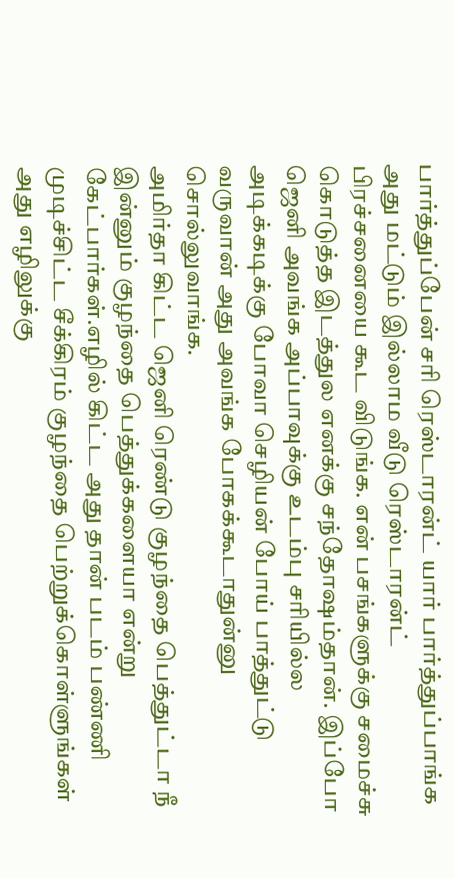பார்த்துப்பேன் சரி ரெஸ்டாரன்ட் யார் பார்த்துப்பாங்க அது மட்டும் இல்லாம வீடு ரெஸ்டாரன்ட் பிரச்சனையை கூட விடுங்க. என் பசங்களுக்கு சமைச்சு கொடுத்த இடத்துல எனக்கு சந்தோஷம்தான். இப்போ ஜெனி அவங்க அப்பாவுக்கு உடம்பு சரியில்ல அடிக்கடிக்கு போவா செழியன் போய் பாத்துட்டு வருவான் அது அவங்க போகக்கூடாதுன்னு சொல்லுவாங்க.
அமிர்தா கிட்ட ஜெனி ரெண்டு குழந்தை பெத்துட்டா நீ இன்னும் குழந்தை பெத்துக்களையா என்று கேட்பார்கள்.எழில் கிட்ட அது தான் படம் பண்ணி முடிச்சிட்ட சீக்கிரம் குழந்தை பெற்றுக்கொள்ளுங்கள் அது எழிலுக்கு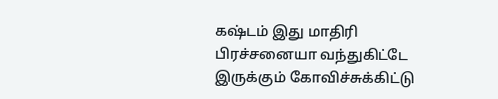கஷ்டம் இது மாதிரி பிரச்சனையா வந்துகிட்டே இருக்கும் கோவிச்சுக்கிட்டு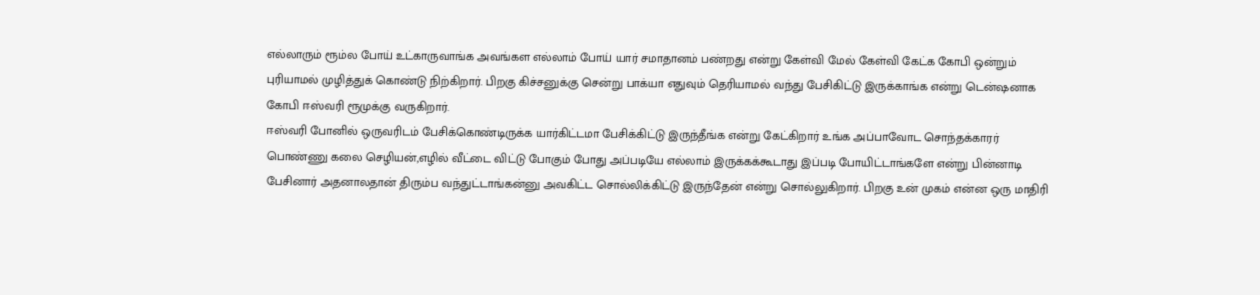எல்லாரும் ரூம்ல போய் உட்காருவாங்க அவங்கள எல்லாம் போய் யார் சமாதானம் பண்றது என்று கேள்வி மேல் கேள்வி கேட்க கோபி ஒன்றும் புரியாமல் முழித்துக் கொண்டு நிற்கிறார். பிறகு கிச்சனுக்கு சென்று பாக்யா எதுவும் தெரியாமல் வந்து பேசிகிட்டு இருக்காங்க என்று டென்ஷனாக கோபி ஈஸ்வரி ரூமுக்கு வருகிறார்.
ஈஸ்வரி போனில் ஒருவரிடம் பேசிக்கொண்டிருக்க யார்கிட்டமா பேசிக்கிட்டு இருந்தீங்க என்று கேட்கிறார் உங்க அப்பாவோட சொந்தக்காரர் பொண்ணு கலை செழியன்,எழில் வீட்டை விட்டு போகும் போது அப்படியே எல்லாம் இருக்கக்கூடாது இப்படி போயிட்டாங்களே என்று பின்னாடி பேசினார் அதனாலதான் திரும்ப வந்துட்டாங்கன்னு அவகிட்ட சொல்லிக்கிட்டு இருந்தேன் என்று சொல்லுகிறார். பிறகு உன் முகம் என்ன ஒரு மாதிரி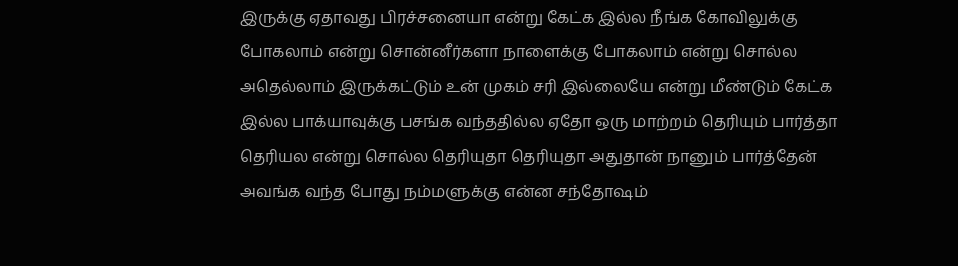இருக்கு ஏதாவது பிரச்சனையா என்று கேட்க இல்ல நீங்க கோவிலுக்கு போகலாம் என்று சொன்னீர்களா நாளைக்கு போகலாம் என்று சொல்ல அதெல்லாம் இருக்கட்டும் உன் முகம் சரி இல்லையே என்று மீண்டும் கேட்க இல்ல பாக்யாவுக்கு பசங்க வந்ததில்ல ஏதோ ஒரு மாற்றம் தெரியும் பார்த்தா தெரியல என்று சொல்ல தெரியுதா தெரியுதா அதுதான் நானும் பார்த்தேன் அவங்க வந்த போது நம்மளுக்கு என்ன சந்தோஷம்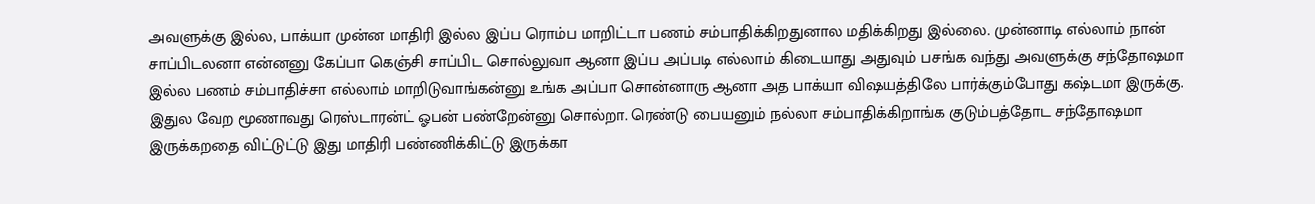அவளுக்கு இல்ல, பாக்யா முன்ன மாதிரி இல்ல இப்ப ரொம்ப மாறிட்டா பணம் சம்பாதிக்கிறதுனால மதிக்கிறது இல்லை. முன்னாடி எல்லாம் நான் சாப்பிடலனா என்னனு கேப்பா கெஞ்சி சாப்பிட சொல்லுவா ஆனா இப்ப அப்படி எல்லாம் கிடையாது அதுவும் பசங்க வந்து அவளுக்கு சந்தோஷமா இல்ல பணம் சம்பாதிச்சா எல்லாம் மாறிடுவாங்கன்னு உங்க அப்பா சொன்னாரு ஆனா அத பாக்யா விஷயத்திலே பார்க்கும்போது கஷ்டமா இருக்கு. இதுல வேற மூணாவது ரெஸ்டாரன்ட் ஓபன் பண்றேன்னு சொல்றா. ரெண்டு பையனும் நல்லா சம்பாதிக்கிறாங்க குடும்பத்தோட சந்தோஷமா இருக்கறதை விட்டுட்டு இது மாதிரி பண்ணிக்கிட்டு இருக்கா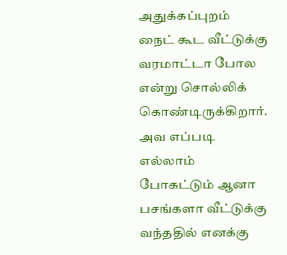அதுக்கப்புறம் நைட் கூட வீட்டுக்கு வரமாட்டா போல என்று சொல்லிக் கொண்டிருக்கிறார். அவ எப்படி எல்லாம் போகட்டும் ஆனா பசங்களா வீட்டுக்கு வந்ததில் எனக்கு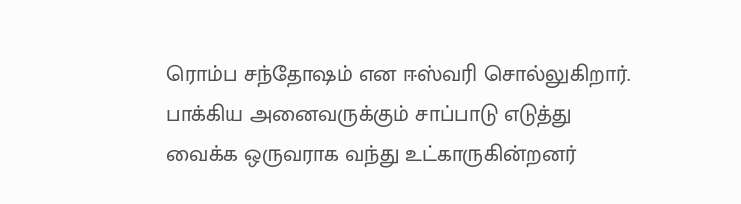ரொம்ப சந்தோஷம் என ஈஸ்வரி சொல்லுகிறார்.
பாக்கிய அனைவருக்கும் சாப்பாடு எடுத்து வைக்க ஒருவராக வந்து உட்காருகின்றனர்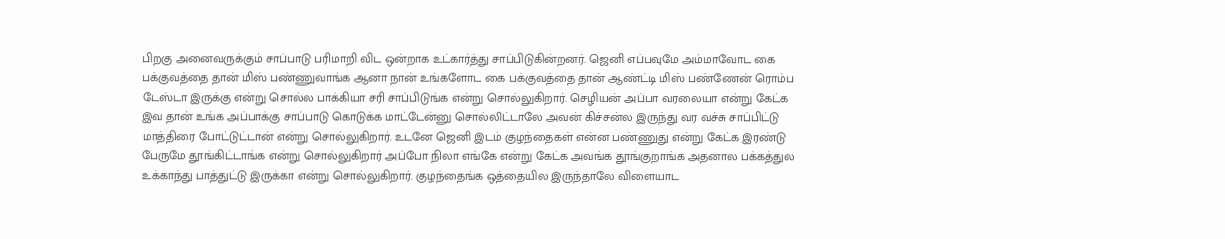பிறகு அனைவருக்கும் சாப்பாடு பரிமாறி விட ஒன்றாக உட்கார்த்து சாப்பிடுகின்றனர். ஜெனி எப்பவுமே அம்மாவோட கை பக்குவத்தை தான் மிஸ் பண்ணுவாங்க ஆனா நான் உங்களோட கை பக்குவத்தை தான் ஆண்ட்டி மிஸ் பண்ணேன் ரொம்ப டேஸ்டா இருக்கு என்று சொல்ல பாக்கியா சரி சாப்பிடுங்க என்று சொல்லுகிறார். செழியன் அப்பா வரலையா என்று கேட்க இவ தான் உங்க அப்பாக்கு சாப்பாடு கொடுக்க மாட்டேன்னு சொல்லிட்டாலே அவன் கிச்சன்ல இருந்து வர வச்சு சாப்பிட்டு மாத்திரை போட்டுட்டான் என்று சொல்லுகிறார். உடனே ஜெனி இடம் குழந்தைகள் என்ன பண்ணுது என்று கேட்க இரண்டு பேருமே தூங்கிட்டாங்க என்று சொல்லுகிறார் அப்போ நிலா எங்கே என்று கேட்க அவங்க தூங்குறாங்க அதனால பக்கத்துல உக்காந்து பாத்துட்டு இருக்கா என்று சொல்லுகிறார். குழந்தைங்க ஒத்தையில இருந்தாலே விளையாட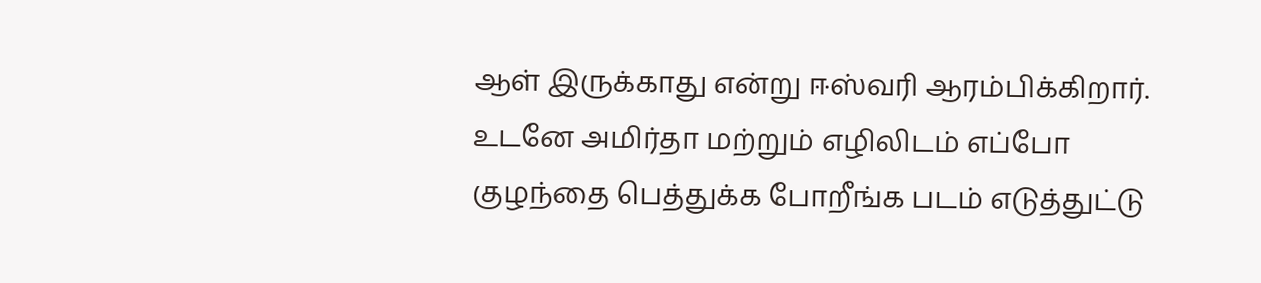ஆள் இருக்காது என்று ஈஸ்வரி ஆரம்பிக்கிறார்.
உடனே அமிர்தா மற்றும் எழிலிடம் எப்போ குழந்தை பெத்துக்க போறீங்க படம் எடுத்துட்டு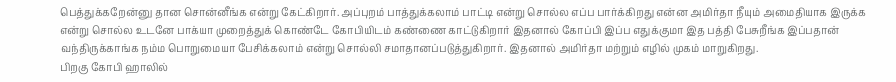பெத்துக்கறேன்னு தான சொன்னீங்க என்று கேட்கிறார். அப்புறம் பாத்துக்கலாம் பாட்டி என்று சொல்ல எப்ப பார்க்கிறது என்ன அமிர்தா நீயும் அமைதியாக இருக்க என்று சொல்ல உடனே பாக்யா முறைத்துக் கொண்டே கோபியிடம் கண்ணை காட்டுகிறார் இதனால் கோப்பி இப்ப எதுக்குமா இத பத்தி பேசுறீங்க இப்பதான் வந்திருக்காங்க நம்ம பொறுமையா பேசிக்கலாம் என்று சொல்லி சமாதானப்படுத்துகிறார். இதனால் அமிர்தா மற்றும் எழில் முகம் மாறுகிறது.
பிறகு கோபி ஹாலில்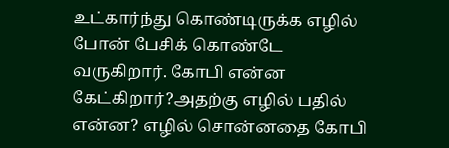உட்கார்ந்து கொண்டிருக்க எழில் போன் பேசிக் கொண்டே வருகிறார். கோபி என்ன கேட்கிறார்?அதற்கு எழில் பதில் என்ன? எழில் சொன்னதை கோபி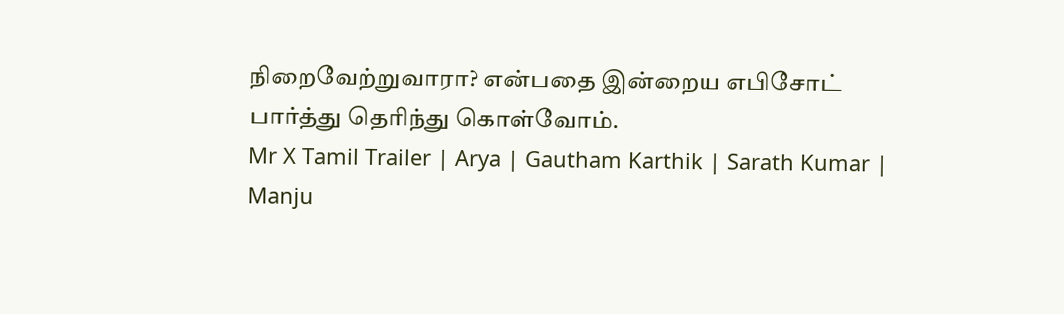நிறைவேற்றுவாரா? என்பதை இன்றைய எபிசோட் பார்த்து தெரிந்து கொள்வோம்.
Mr X Tamil Trailer | Arya | Gautham Karthik | Sarath Kumar | Manju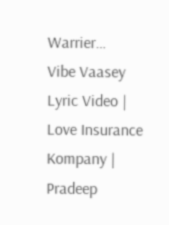Warrier…
Vibe Vaasey Lyric Video | Love Insurance Kompany | Pradeep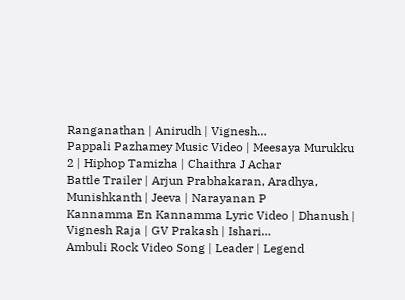Ranganathan | Anirudh | Vignesh…
Pappali Pazhamey Music Video | Meesaya Murukku 2 | Hiphop Tamizha | Chaithra J Achar
Battle Trailer | Arjun Prabhakaran, Aradhya, Munishkanth | Jeeva | Narayanan P
Kannamma En Kannamma Lyric Video | Dhanush | Vignesh Raja | GV Prakash | Ishari…
Ambuli Rock Video Song | Leader | Legend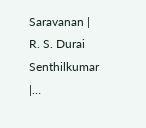Saravanan | R. S. Durai Senthilkumar |…